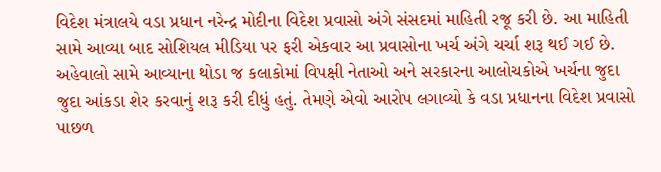વિદેશ મંત્રાલયે વડા પ્રધાન નરેન્દ્ર મોદીના વિદેશ પ્રવાસો અંગે સંસદમાં માહિતી રજૂ કરી છે. આ માહિતી સામે આવ્યા બાદ સોશિયલ મીડિયા પર ફરી એકવાર આ પ્રવાસોના ખર્ચ અંગે ચર્ચા શરૂ થઈ ગઈ છે. અહેવાલો સામે આવ્યાના થોડા જ કલાકોમાં વિપક્ષી નેતાઓ અને સરકારના આલોચકોએ ખર્ચના જુદા જુદા આંકડા શેર કરવાનું શરૂ કરી દીધું હતું. તેમણે એવો આરોપ લગાવ્યો કે વડા પ્રધાનના વિદેશ પ્રવાસો પાછળ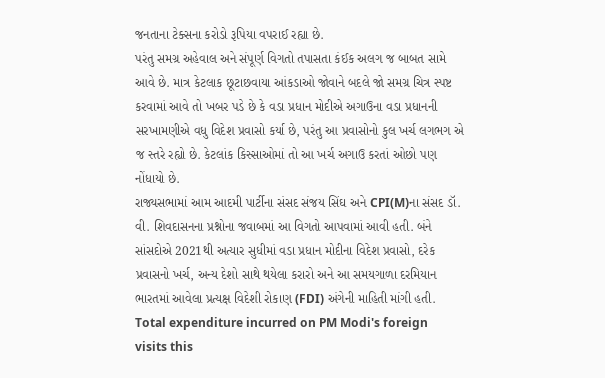જનતાના ટેક્સના કરોડો રૂપિયા વપરાઈ રહ્યા છે.
પરંતુ સમગ્ર અહેવાલ અને સંપૂર્ણ વિગતો તપાસતા કંઈક અલગ જ બાબત સામે આવે છે. માત્ર કેટલાક છૂટાછવાયા આંકડાઓ જોવાને બદલે જો સમગ્ર ચિત્ર સ્પષ્ટ કરવામાં આવે તો ખબર પડે છે કે વડા પ્રધાન મોદીએ અગાઉના વડા પ્રધાનની સરખામણીએ વધુ વિદેશ પ્રવાસો કર્યા છે, પરંતુ આ પ્રવાસોનો કુલ ખર્ચ લગભગ એ જ સ્તરે રહ્યો છે. કેટલાંક કિસ્સાઓમાં તો આ ખર્ચ અગાઉ કરતાં ઓછો પણ નોંધાયો છે.
રાજ્યસભામાં આમ આદમી પાર્ટીના સંસદ સંજય સિંઘ અને CPI(M)ના સંસદ ડૉ. વી. શિવદાસનના પ્રશ્નોના જવાબમાં આ વિગતો આપવામાં આવી હતી. બંને સાંસદોએ 2021થી અત્યાર સુધીમાં વડા પ્રધાન મોદીના વિદેશ પ્રવાસો, દરેક પ્રવાસનો ખર્ચ, અન્ય દેશો સાથે થયેલા કરારો અને આ સમયગાળા દરમિયાન ભારતમાં આવેલા પ્રત્યક્ષ વિદેશી રોકાણ (FDI) અંગેની માહિતી માંગી હતી.
Total expenditure incurred on PM Modi's foreign visits this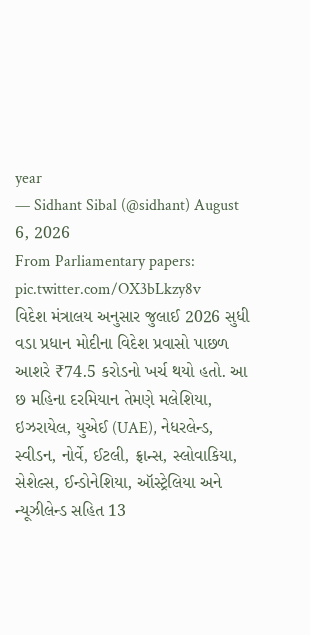year
— Sidhant Sibal (@sidhant) August 6, 2026
From Parliamentary papers: pic.twitter.com/OX3bLkzy8v
વિદેશ મંત્રાલય અનુસાર જુલાઈ 2026 સુધી વડા પ્રધાન મોદીના વિદેશ પ્રવાસો પાછળ આશરે ₹74.5 કરોડનો ખર્ચ થયો હતો. આ છ મહિના દરમિયાન તેમણે મલેશિયા, ઇઝરાયેલ, યુએઈ (UAE), નેધરલેન્ડ, સ્વીડન, નોર્વે, ઈટલી, ફ્રાન્સ, સ્લોવાકિયા, સેશેલ્સ, ઈન્ડોનેશિયા, ઑસ્ટ્રેલિયા અને ન્યૂઝીલેન્ડ સહિત 13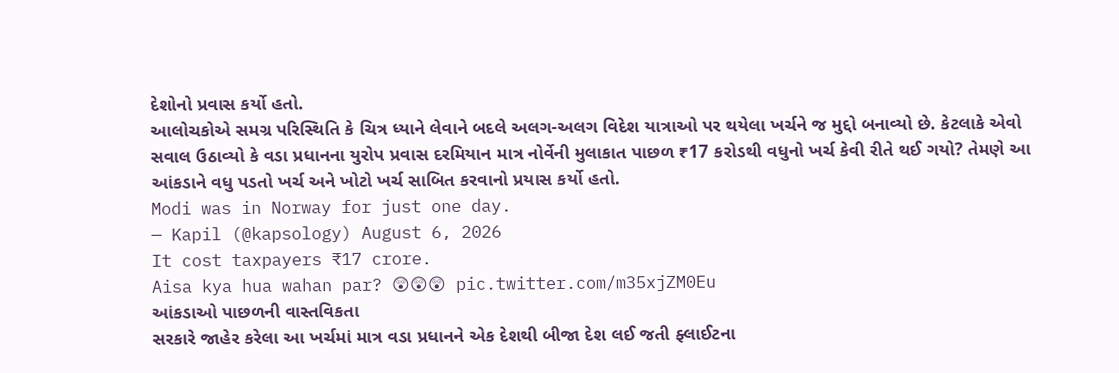દેશોનો પ્રવાસ કર્યો હતો.
આલોચકોએ સમગ્ર પરિસ્થિતિ કે ચિત્ર ધ્યાને લેવાને બદલે અલગ-અલગ વિદેશ યાત્રાઓ પર થયેલા ખર્ચને જ મુદ્દો બનાવ્યો છે. કેટલાકે એવો સવાલ ઉઠાવ્યો કે વડા પ્રધાનના યુરોપ પ્રવાસ દરમિયાન માત્ર નોર્વેની મુલાકાત પાછળ ₹17 કરોડથી વધુનો ખર્ચ કેવી રીતે થઈ ગયો? તેમણે આ આંકડાને વધુ પડતો ખર્ચ અને ખોટો ખર્ચ સાબિત કરવાનો પ્રયાસ કર્યો હતો.
Modi was in Norway for just one day.
— Kapil (@kapsology) August 6, 2026
It cost taxpayers ₹17 crore.
Aisa kya hua wahan par? 😲😲😲 pic.twitter.com/m35xjZM0Eu
આંકડાઓ પાછળની વાસ્તવિકતા
સરકારે જાહેર કરેલા આ ખર્ચમાં માત્ર વડા પ્રધાનને એક દેશથી બીજા દેશ લઈ જતી ફ્લાઈટના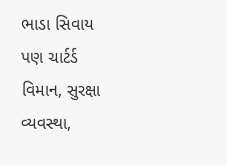ભાડા સિવાય પણ ચાર્ટર્ડ વિમાન, સુરક્ષા વ્યવસ્થા,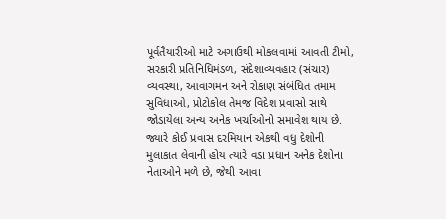પૂર્વતૈયારીઓ માટે અગાઉથી મોકલવામાં આવતી ટીમો, સરકારી પ્રતિનિધિમંડળ, સંદેશાવ્યવહાર (સંચાર) વ્યવસ્થા, આવાગમન અને રોકાણ સંબંધિત તમામ સુવિધાઓ, પ્રોટોકોલ તેમજ વિદેશ પ્રવાસો સાથે જોડાયેલા અન્ય અનેક ખર્ચાઓનો સમાવેશ થાય છે. જ્યારે કોઈ પ્રવાસ દરમિયાન એકથી વધુ દેશોની મુલાકાત લેવાની હોય ત્યારે વડા પ્રધાન અનેક દેશોના નેતાઓને મળે છે, જેથી આવા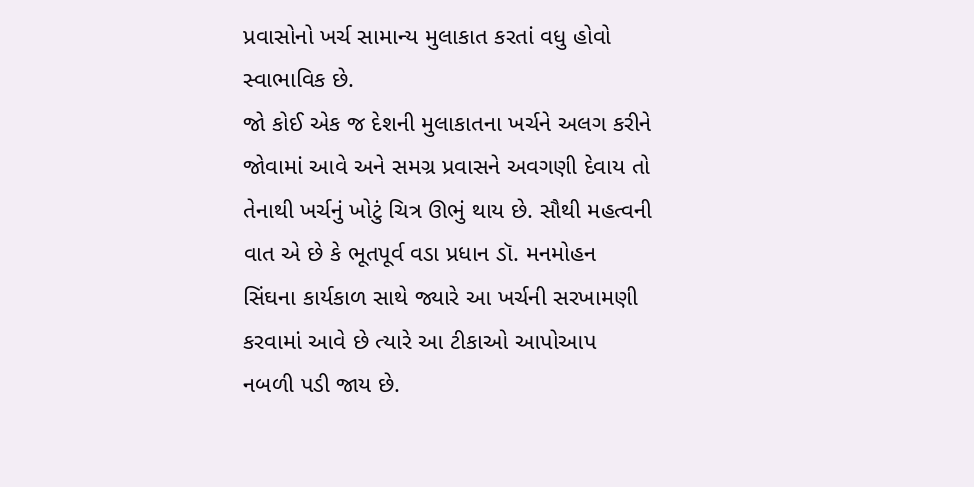પ્રવાસોનો ખર્ચ સામાન્ય મુલાકાત કરતાં વધુ હોવો સ્વાભાવિક છે.
જો કોઈ એક જ દેશની મુલાકાતના ખર્ચને અલગ કરીને જોવામાં આવે અને સમગ્ર પ્રવાસને અવગણી દેવાય તો તેનાથી ખર્ચનું ખોટું ચિત્ર ઊભું થાય છે. સૌથી મહત્વની વાત એ છે કે ભૂતપૂર્વ વડા પ્રધાન ડૉ. મનમોહન સિંઘના કાર્યકાળ સાથે જ્યારે આ ખર્ચની સરખામણી કરવામાં આવે છે ત્યારે આ ટીકાઓ આપોઆપ નબળી પડી જાય છે.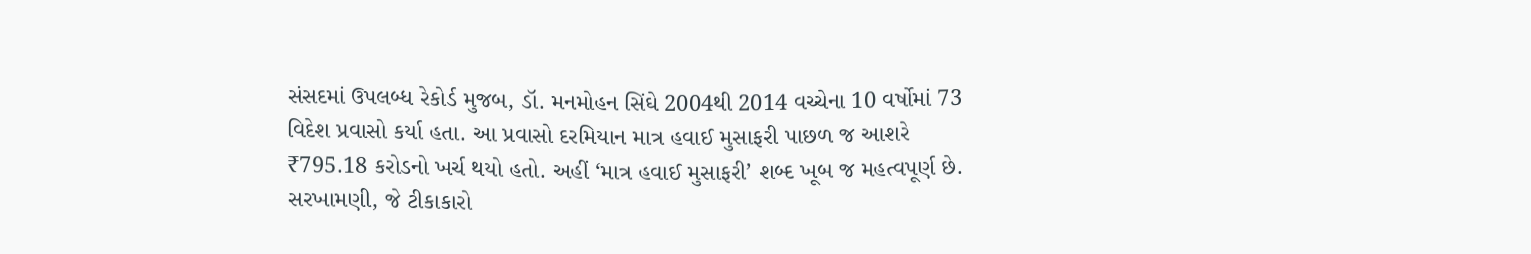સંસદમાં ઉપલબ્ધ રેકોર્ડ મુજબ, ડૉ. મનમોહન સિંઘે 2004થી 2014 વચ્ચેના 10 વર્ષોમાં 73 વિદેશ પ્રવાસો કર્યા હતા. આ પ્રવાસો દરમિયાન માત્ર હવાઈ મુસાફરી પાછળ જ આશરે ₹795.18 કરોડનો ખર્ચ થયો હતો. અહીં ‘માત્ર હવાઈ મુસાફરી’ શબ્દ ખૂબ જ મહત્વપૂર્ણ છે.
સરખામણી, જે ટીકાકારો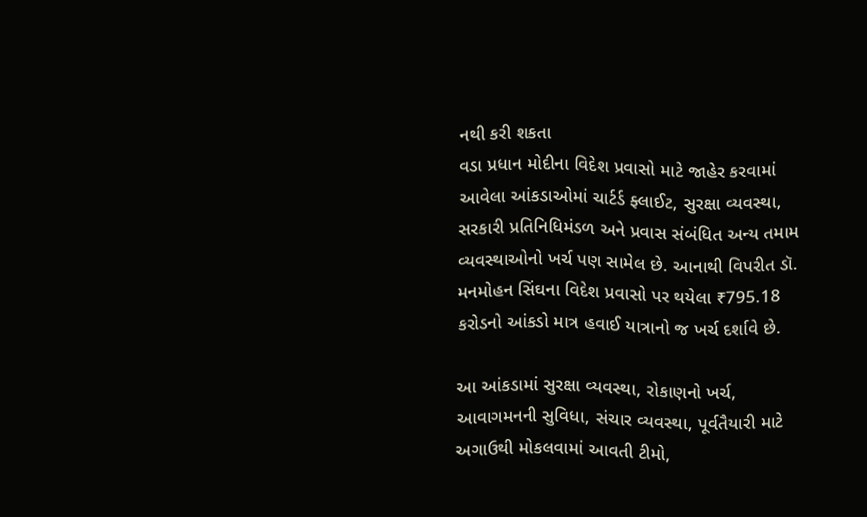નથી કરી શકતા
વડા પ્રધાન મોદીના વિદેશ પ્રવાસો માટે જાહેર કરવામાં આવેલા આંકડાઓમાં ચાર્ટર્ડ ફ્લાઈટ, સુરક્ષા વ્યવસ્થા, સરકારી પ્રતિનિધિમંડળ અને પ્રવાસ સંબંધિત અન્ય તમામ વ્યવસ્થાઓનો ખર્ચ પણ સામેલ છે. આનાથી વિપરીત ડૉ. મનમોહન સિંઘના વિદેશ પ્રવાસો પર થયેલા ₹795.18 કરોડનો આંકડો માત્ર હવાઈ યાત્રાનો જ ખર્ચ દર્શાવે છે.

આ આંકડામાં સુરક્ષા વ્યવસ્થા, રોકાણનો ખર્ચ, આવાગમનની સુવિધા, સંચાર વ્યવસ્થા, પૂર્વતૈયારી માટે અગાઉથી મોકલવામાં આવતી ટીમો,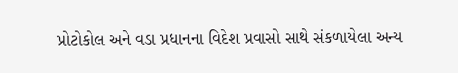પ્રોટોકોલ અને વડા પ્રધાનના વિદેશ પ્રવાસો સાથે સંકળાયેલા અન્ય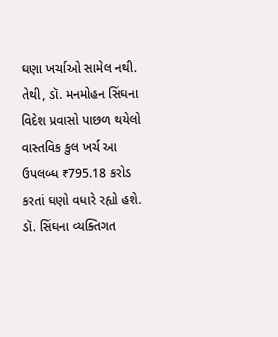ઘણા ખર્ચાઓ સામેલ નથી. તેથી, ડૉ. મનમોહન સિંઘના વિદેશ પ્રવાસો પાછળ થયેલો વાસ્તવિક કુલ ખર્ચ આ ઉપલબ્ધ ₹795.18 કરોડ કરતાં ઘણો વધારે રહ્યો હશે.
ડૉ. સિંઘના વ્યક્તિગત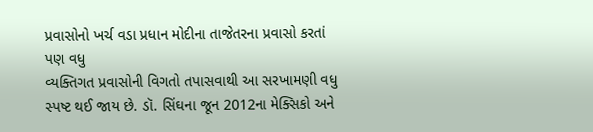પ્રવાસોનો ખર્ચ વડા પ્રધાન મોદીના તાજેતરના પ્રવાસો કરતાં પણ વધુ
વ્યક્તિગત પ્રવાસોની વિગતો તપાસવાથી આ સરખામણી વધુ સ્પષ્ટ થઈ જાય છે. ડૉ. સિંઘના જૂન 2012ના મેક્સિકો અને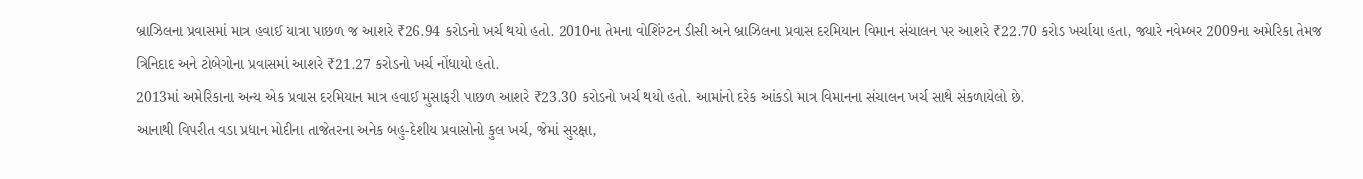બ્રાઝિલના પ્રવાસમાં માત્ર હવાઈ યાત્રા પાછળ જ આશરે ₹26.94 કરોડનો ખર્ચ થયો હતો. 2010ના તેમના વોશિંગ્ટન ડીસી અને બ્રાઝિલના પ્રવાસ દરમિયાન વિમાન સંચાલન પર આશરે ₹22.70 કરોડ ખર્ચાયા હતા, જ્યારે નવેમ્બર 2009ના અમેરિકા તેમજ ત્રિનિદાદ અને ટોબેગોના પ્રવાસમાં આશરે ₹21.27 કરોડનો ખર્ચ નોંધાયો હતો.
2013માં અમેરિકાના અન્ય એક પ્રવાસ દરમિયાન માત્ર હવાઈ મુસાફરી પાછળ આશરે ₹23.30 કરોડનો ખર્ચ થયો હતો. આમાંનો દરેક આંકડો માત્ર વિમાનના સંચાલન ખર્ચ સાથે સંકળાયેલો છે.
આનાથી વિપરીત વડા પ્રધાન મોદીના તાજેતરના અનેક બહુ-દેશીય પ્રવાસોનો કુલ ખર્ચ, જેમાં સુરક્ષા,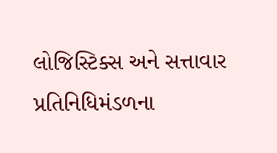લોજિસ્ટિક્સ અને સત્તાવાર પ્રતિનિધિમંડળના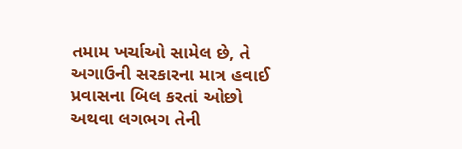તમામ ખર્ચાઓ સામેલ છે, તે અગાઉની સરકારના માત્ર હવાઈ પ્રવાસના બિલ કરતાં ઓછો અથવા લગભગ તેની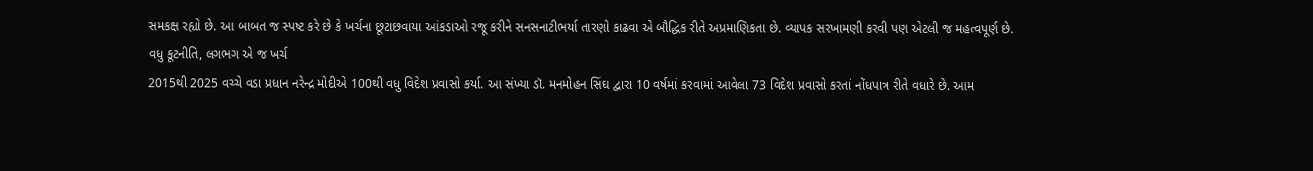સમકક્ષ રહ્યો છે. આ બાબત જ સ્પષ્ટ કરે છે કે ખર્ચના છૂટાછવાયા આંકડાઓ રજૂ કરીને સનસનાટીભર્યા તારણો કાઢવા એ બૌદ્ધિક રીતે અપ્રમાણિકતા છે. વ્યાપક સરખામણી કરવી પણ એટલી જ મહત્વપૂર્ણ છે.
વધુ કૂટનીતિ, લગભગ એ જ ખર્ચ
2015થી 2025 વચ્ચે વડા પ્રધાન નરેન્દ્ર મોદીએ 100થી વધુ વિદેશ પ્રવાસો કર્યા. આ સંખ્યા ડૉ. મનમોહન સિંઘ દ્વારા 10 વર્ષમાં કરવામાં આવેલા 73 વિદેશ પ્રવાસો કરતાં નોંધપાત્ર રીતે વધારે છે. આમ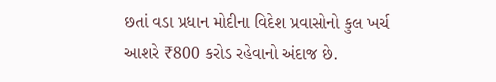છતાં વડા પ્રધાન મોદીના વિદેશ પ્રવાસોનો કુલ ખર્ચ આશરે ₹800 કરોડ રહેવાનો અંદાજ છે.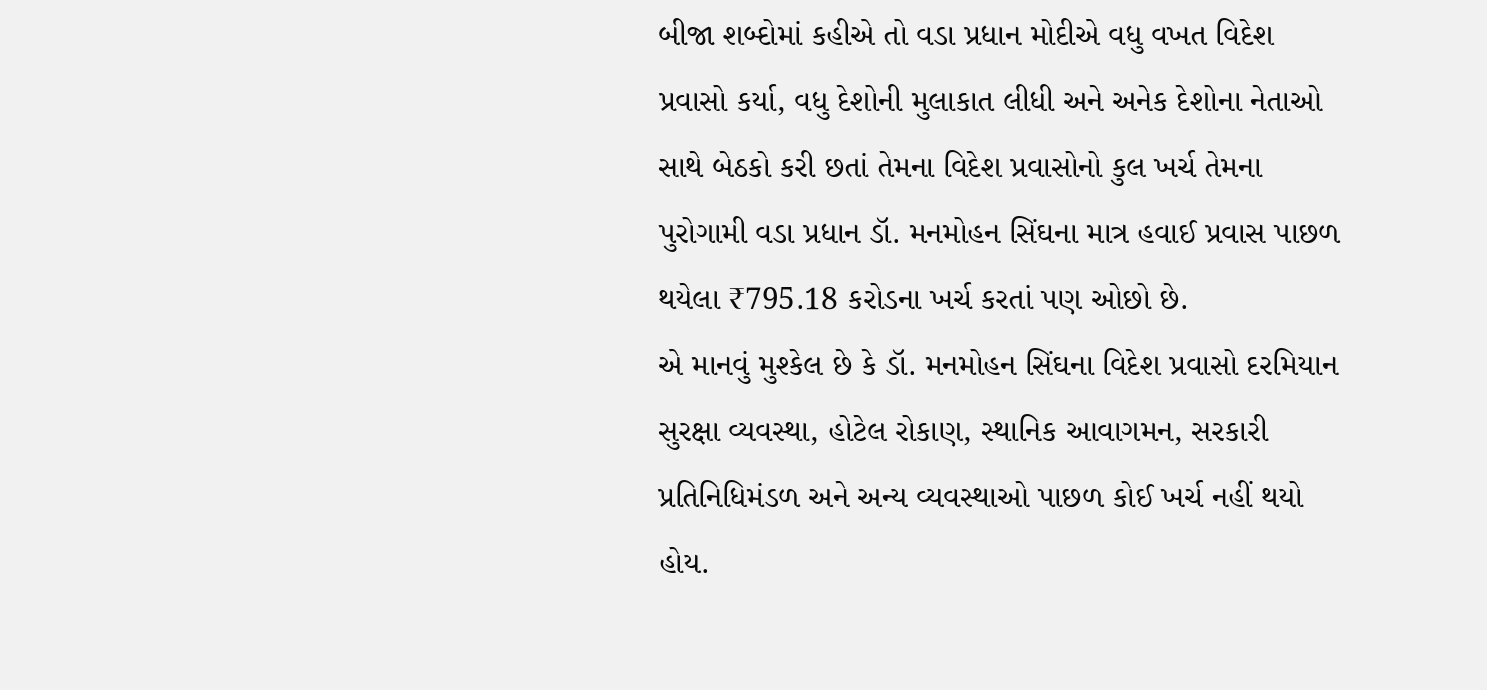બીજા શબ્દોમાં કહીએ તો વડા પ્રધાન મોદીએ વધુ વખત વિદેશ પ્રવાસો કર્યા, વધુ દેશોની મુલાકાત લીધી અને અનેક દેશોના નેતાઓ સાથે બેઠકો કરી છતાં તેમના વિદેશ પ્રવાસોનો કુલ ખર્ચ તેમના પુરોગામી વડા પ્રધાન ડૉ. મનમોહન સિંઘના માત્ર હવાઈ પ્રવાસ પાછળ થયેલા ₹795.18 કરોડના ખર્ચ કરતાં પણ ઓછો છે.
એ માનવું મુશ્કેલ છે કે ડૉ. મનમોહન સિંઘના વિદેશ પ્રવાસો દરમિયાન સુરક્ષા વ્યવસ્થા, હોટેલ રોકાણ, સ્થાનિક આવાગમન, સરકારી પ્રતિનિધિમંડળ અને અન્ય વ્યવસ્થાઓ પાછળ કોઈ ખર્ચ નહીં થયો હોય.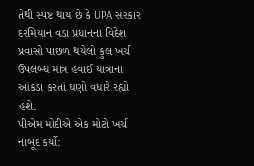તેથી સ્પષ્ટ થાય છે કે UPA સરકાર દરમિયાન વડા પ્રધાનના વિદેશ પ્રવાસો પાછળ થયેલો કુલ ખર્ચ ઉપલબ્ધ માત્ર હવાઈ યાત્રાના આંકડા કરતાં ઘણો વધારે રહ્યો હશે.
પીએમ મોદીએ એક મોટો ખર્ચ નાબૂદ કર્યો: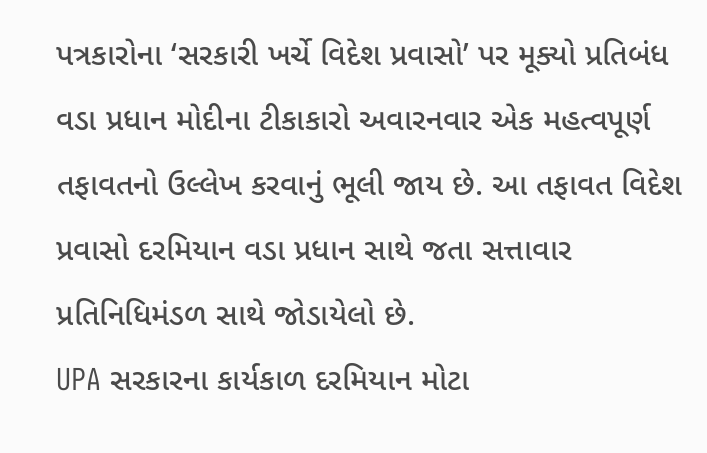પત્રકારોના ‘સરકારી ખર્ચે વિદેશ પ્રવાસો’ પર મૂક્યો પ્રતિબંધ
વડા પ્રધાન મોદીના ટીકાકારો અવારનવાર એક મહત્વપૂર્ણ તફાવતનો ઉલ્લેખ કરવાનું ભૂલી જાય છે. આ તફાવત વિદેશ પ્રવાસો દરમિયાન વડા પ્રધાન સાથે જતા સત્તાવાર પ્રતિનિધિમંડળ સાથે જોડાયેલો છે.
UPA સરકારના કાર્યકાળ દરમિયાન મોટા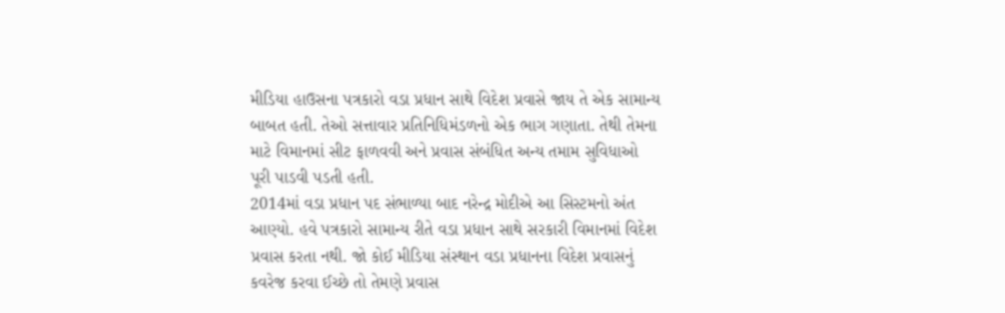મીડિયા હાઉસના પત્રકારો વડા પ્રધાન સાથે વિદેશ પ્રવાસે જાય તે એક સામાન્ય બાબત હતી. તેઓ સત્તાવાર પ્રતિનિધિમંડળનો એક ભાગ ગણાતા. તેથી તેમના માટે વિમાનમાં સીટ ફાળવવી અને પ્રવાસ સંબંધિત અન્ય તમામ સુવિધાઓ પૂરી પાડવી પડતી હતી.
2014માં વડા પ્રધાન પદ સંભાળ્યા બાદ નરેન્દ્ર મોદીએ આ સિસ્ટમનો અંત આણ્યો. હવે પત્રકારો સામાન્ય રીતે વડા પ્રધાન સાથે સરકારી વિમાનમાં વિદેશ પ્રવાસ કરતા નથી. જો કોઈ મીડિયા સંસ્થાન વડા પ્રધાનના વિદેશ પ્રવાસનું કવરેજ કરવા ઈચ્છે તો તેમણે પ્રવાસ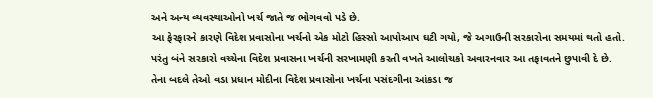અને અન્ય વ્યવસ્થાઓનો ખર્ચ જાતે જ ભોગવવો પડે છે.
આ ફેરફારને કારણે વિદેશ પ્રવાસોના ખર્ચનો એક મોટો હિસ્સો આપોઆપ ઘટી ગયો, જે અગાઉની સરકારોના સમયમાં થતો હતો. પરંતુ બંને સરકારો વચ્ચેના વિદેશ પ્રવાસના ખર્ચની સરખામણી કરતી વખતે આલોચકો અવારનવાર આ તફાવતને છુપાવી દે છે.
તેના બદલે તેઓ વડા પ્રધાન મોદીના વિદેશ પ્રવાસોના ખર્ચના પસંદગીના આંકડા જ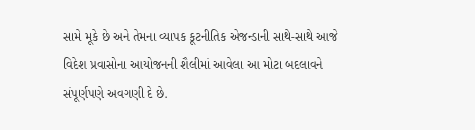સામે મૂકે છે અને તેમના વ્યાપક કૂટનીતિક એજન્ડાની સાથે-સાથે આજે વિદેશ પ્રવાસોના આયોજનની શૈલીમાં આવેલા આ મોટા બદલાવને સંપૂર્ણપણે અવગણી દે છે.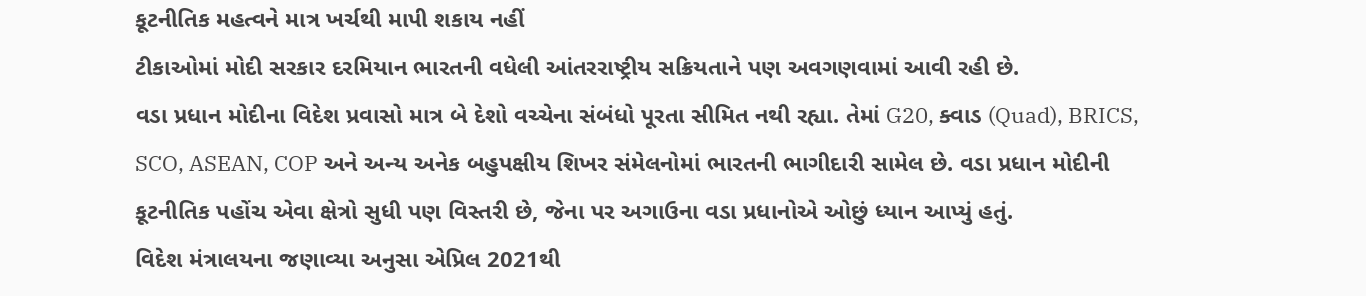કૂટનીતિક મહત્વને માત્ર ખર્ચથી માપી શકાય નહીં
ટીકાઓમાં મોદી સરકાર દરમિયાન ભારતની વધેલી આંતરરાષ્ટ્રીય સક્રિયતાને પણ અવગણવામાં આવી રહી છે.
વડા પ્રધાન મોદીના વિદેશ પ્રવાસો માત્ર બે દેશો વચ્ચેના સંબંધો પૂરતા સીમિત નથી રહ્યા. તેમાં G20, ક્વાડ (Quad), BRICS, SCO, ASEAN, COP અને અન્ય અનેક બહુપક્ષીય શિખર સંમેલનોમાં ભારતની ભાગીદારી સામેલ છે. વડા પ્રધાન મોદીની કૂટનીતિક પહોંચ એવા ક્ષેત્રો સુધી પણ વિસ્તરી છે, જેના પર અગાઉના વડા પ્રધાનોએ ઓછું ધ્યાન આપ્યું હતું.
વિદેશ મંત્રાલયના જણાવ્યા અનુસા એપ્રિલ 2021થી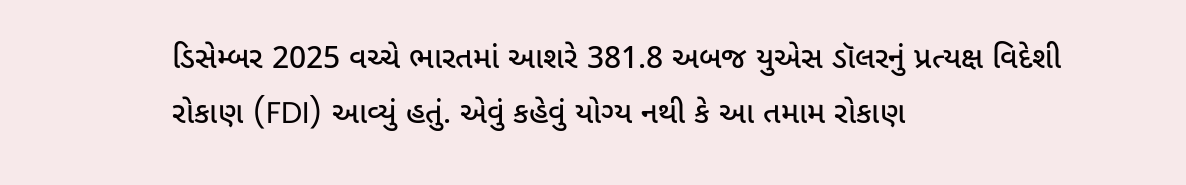ડિસેમ્બર 2025 વચ્ચે ભારતમાં આશરે 381.8 અબજ યુએસ ડૉલરનું પ્રત્યક્ષ વિદેશી રોકાણ (FDI) આવ્યું હતું. એવું કહેવું યોગ્ય નથી કે આ તમામ રોકાણ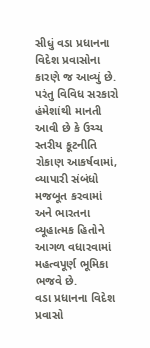સીધું વડા પ્રધાનના વિદેશ પ્રવાસોના કારણે જ આવ્યું છે. પરંતુ વિવિધ સરકારો હંમેશાંથી માનતી આવી છે કે ઉચ્ચ સ્તરીય કૂટનીતિ રોકાણ આકર્ષવામાં, વ્યાપારી સંબંધો મજબૂત કરવામાં અને ભારતના વ્યૂહાત્મક હિતોને આગળ વધારવામાં મહત્વપૂર્ણ ભૂમિકા ભજવે છે.
વડા પ્રધાનના વિદેશ પ્રવાસો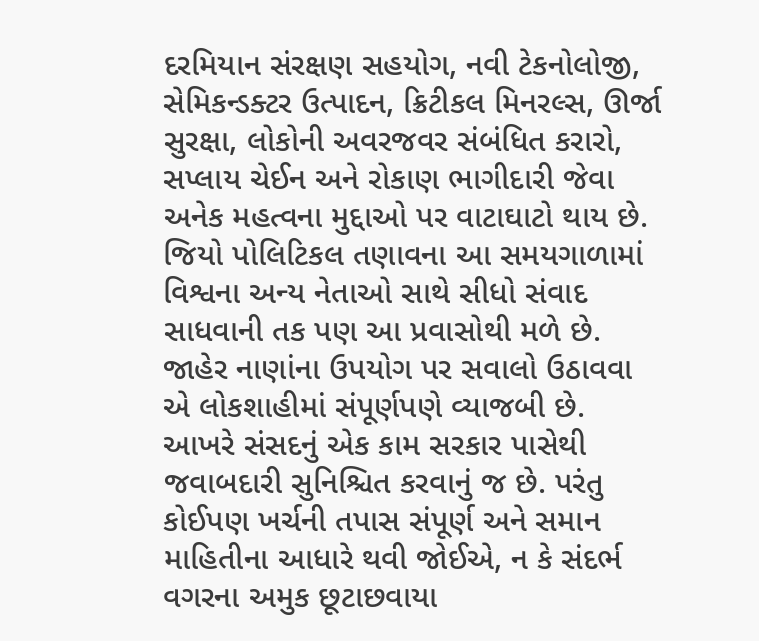દરમિયાન સંરક્ષણ સહયોગ, નવી ટેકનોલોજી, સેમિકન્ડક્ટર ઉત્પાદન, ક્રિટીકલ મિનરલ્સ, ઊર્જા સુરક્ષા, લોકોની અવરજવર સંબંધિત કરારો, સપ્લાય ચેઈન અને રોકાણ ભાગીદારી જેવા અનેક મહત્વના મુદ્દાઓ પર વાટાઘાટો થાય છે. જિયો પોલિટિકલ તણાવના આ સમયગાળામાં વિશ્વના અન્ય નેતાઓ સાથે સીધો સંવાદ સાધવાની તક પણ આ પ્રવાસોથી મળે છે.
જાહેર નાણાંના ઉપયોગ પર સવાલો ઉઠાવવા એ લોકશાહીમાં સંપૂર્ણપણે વ્યાજબી છે. આખરે સંસદનું એક કામ સરકાર પાસેથી જવાબદારી સુનિશ્ચિત કરવાનું જ છે. પરંતુ કોઈપણ ખર્ચની તપાસ સંપૂર્ણ અને સમાન માહિતીના આધારે થવી જોઈએ, ન કે સંદર્ભ વગરના અમુક છૂટાછવાયા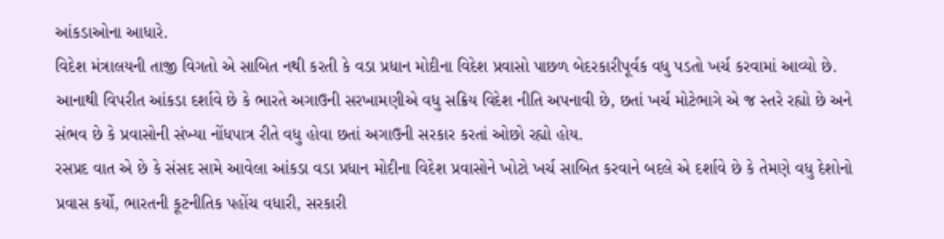આંકડાઓના આધારે.
વિદેશ મંત્રાલયની તાજી વિગતો એ સાબિત નથી કરતી કે વડા પ્રધાન મોદીના વિદેશ પ્રવાસો પાછળ બેદરકારીપૂર્વક વધુ પડતો ખર્ચ કરવામાં આવ્યો છે. આનાથી વિપરીત આંકડા દર્શાવે છે કે ભારતે અગાઉની સરખામણીએ વધુ સક્રિય વિદેશ નીતિ અપનાવી છે, છતાં ખર્ચ મોટેભાગે એ જ સ્તરે રહ્યો છે અને સંભવ છે કે પ્રવાસોની સંખ્યા નોંધપાત્ર રીતે વધુ હોવા છતાં અગાઉની સરકાર કરતાં ઓછો રહ્યો હોય.
રસપ્રદ વાત એ છે કે સંસદ સામે આવેલા આંકડા વડા પ્રધાન મોદીના વિદેશ પ્રવાસોને ખોટો ખર્ચ સાબિત કરવાને બદલે એ દર્શાવે છે કે તેમણે વધુ દેશોનો પ્રવાસ કર્યો, ભારતની કૂટનીતિક પહોંચ વધારી, સરકારી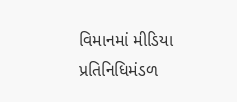વિમાનમાં મીડિયા પ્રતિનિધિમંડળ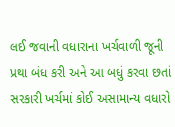લઈ જવાની વધારાના ખર્ચવાળી જૂની પ્રથા બંધ કરી અને આ બધું કરવા છતાં સરકારી ખર્ચમાં કોઈ અસામાન્ય વધારો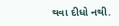થવા દીધો નથી.